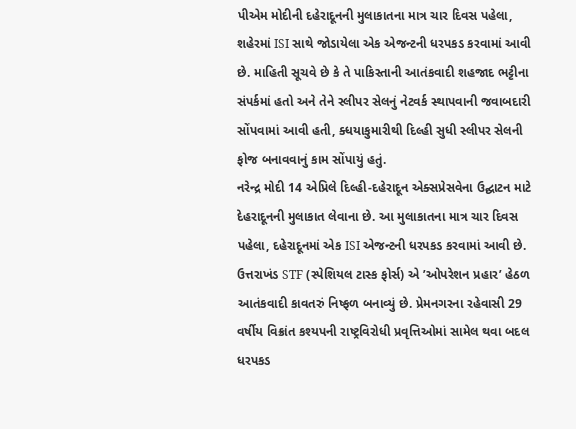પીએમ મોદીની દહેરાદૂનની મુલાકાતના માત્ર ચાર દિવસ પહેલા, શહેરમાં ISI સાથે જોડાયેલા એક એજન્ટની ધરપકડ કરવામાં આવી છે. માહિતી સૂચવે છે કે તે પાકિસ્તાની આતંકવાદી શહજાદ ભટ્ટીના સંપર્કમાં હતો અને તેને સ્લીપર સેલનું નેટવર્ક સ્થાપવાની જવાબદારી સોંપવામાં આવી હતી, ક્ધયાકુમારીથી દિલ્હી સુધી સ્લીપર સેલની ફોજ બનાવવાનું કામ સોંપાયું હતું.
નરેન્દ્ર મોદી 14 એપ્રિલે દિલ્હી-દહેરાદૂન એક્સપ્રેસવેના ઉદ્ઘાટન માટે દેહરાદૂનની મુલાકાત લેવાના છે. આ મુલાકાતના માત્ર ચાર દિવસ પહેલા, દહેરાદૂનમાં એક ISI એજન્ટની ધરપકડ કરવામાં આવી છે. ઉત્તરાખંડ STF (સ્પેશિયલ ટાસ્ક ફોર્સ) એ ’ઓપરેશન પ્રહાર’ હેઠળ આતંકવાદી કાવતરું નિષ્ફળ બનાવ્યું છે. પ્રેમનગરના રહેવાસી 29 વર્ષીય વિક્રાંત કશ્યપની રાષ્ટ્રવિરોધી પ્રવૃત્તિઓમાં સામેલ થવા બદલ ધરપકડ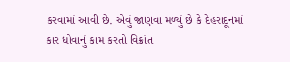કરવામાં આવી છે. એવું જાણવા મળ્યું છે કે દેહરાદૂનમાં કાર ધોવાનું કામ કરતો વિક્રાંત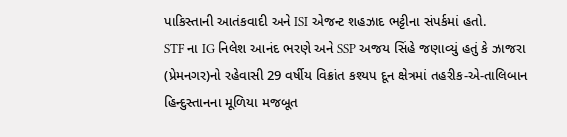પાકિસ્તાની આતંકવાદી અને ISI એજન્ટ શહઝાદ ભટ્ટીના સંપર્કમાં હતો.
STF ના IG નિલેશ આનંદ ભરણે અને SSP અજય સિંહે જણાવ્યું હતું કે ઝાજરા (પ્રેમનગર)નો રહેવાસી 29 વર્ષીય વિક્રાંત કશ્યપ દૂન ક્ષેત્રમાં તહરીક-એ-તાલિબાન હિન્દુસ્તાનના મૂળિયા મજબૂત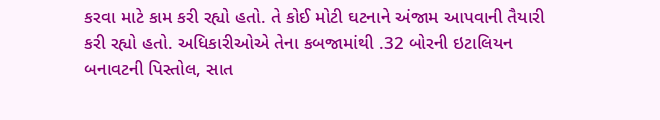કરવા માટે કામ કરી રહ્યો હતો. તે કોઈ મોટી ઘટનાને અંજામ આપવાની તૈયારી કરી રહ્યો હતો. અધિકારીઓએ તેના કબજામાંથી .32 બોરની ઇટાલિયન બનાવટની પિસ્તોલ, સાત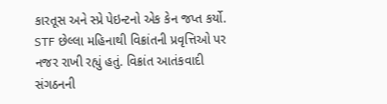કારતૂસ અને સ્પ્રે પેઇન્ટનો એક કેન જપ્ત કર્યો.
STF છેલ્લા મહિનાથી વિક્રાંતની પ્રવૃત્તિઓ પર નજર રાખી રહ્યું હતું. વિક્રાંત આતંકવાદી સંગઠનની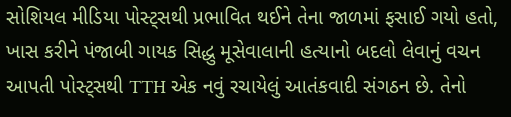સોશિયલ મીડિયા પોસ્ટ્સથી પ્રભાવિત થઈને તેના જાળમાં ફસાઈ ગયો હતો, ખાસ કરીને પંજાબી ગાયક સિદ્ધુ મૂસેવાલાની હત્યાનો બદલો લેવાનું વચન આપતી પોસ્ટ્સથી TTH એક નવું રચાયેલું આતંકવાદી સંગઠન છે. તેનો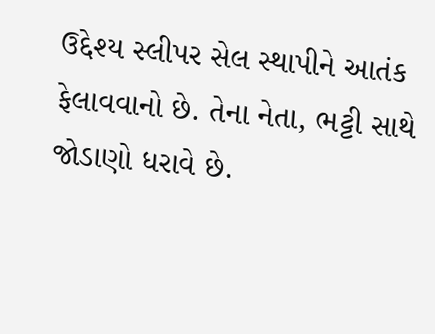ઉદ્દેશ્ય સ્લીપર સેલ સ્થાપીને આતંક ફેલાવવાનો છે. તેના નેતા, ભટ્ટી સાથે જોડાણો ધરાવે છે.